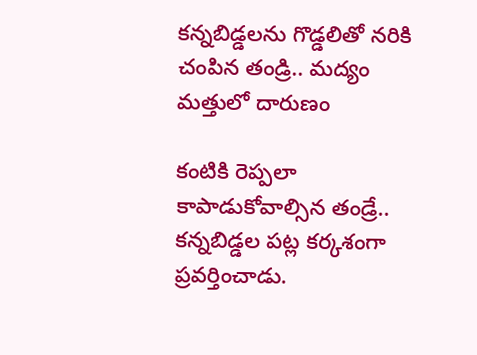కన్నబిడ్డలను గొడ్డలితో నరికి చంపిన తండ్రి.. మద్యం మత్తులో దారుణం

కంటికి రెప్పలా కాపాడుకోవాల్సిన తండ్రే.. కన్నబిడ్డల పట్ల కర్కశంగా ప్రవర్తించాడు.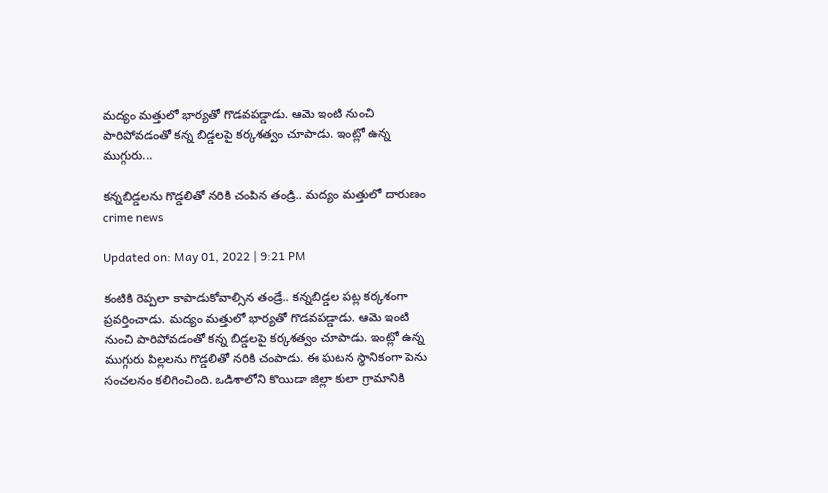మద్యం మత్తులో భార్యతో గొడవపడ్డాడు. ఆమె ఇంటి నుంచి పారిపోవడంతో కన్న బిడ్డలపై కర్కశత్వం చూపాడు. ఇంట్లో ఉన్న ముగ్గురు...

కన్నబిడ్డలను గొడ్డలితో నరికి చంపిన తండ్రి.. మద్యం మత్తులో దారుణం
crime news

Updated on: May 01, 2022 | 9:21 PM

కంటికి రెప్పలా కాపాడుకోవాల్సిన తండ్రే.. కన్నబిడ్డల పట్ల కర్కశంగా ప్రవర్తించాడు. మద్యం మత్తులో భార్యతో గొడవపడ్డాడు. ఆమె ఇంటి నుంచి పారిపోవడంతో కన్న బిడ్డలపై కర్కశత్వం చూపాడు. ఇంట్లో ఉన్న ముగ్గురు పిల్లలను గొడ్డలితో నరికి చంపాడు. ఈ ఘటన స్థానికంగా పెను సంచలనం కలిగించింది. ఒడిశాలోని కొయిడా జిల్లా కులా గ్రామానికి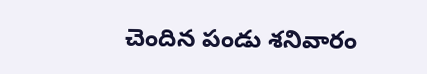చెందిన పండు శనివారం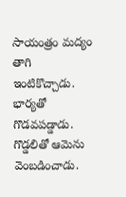సాయంత్రం మద్యం తాగి ఇంటికొచ్చాడు. భార్యతో గొడవపడ్డాడు. గొడ్డలితో ఆమెను వెంబడించాడు.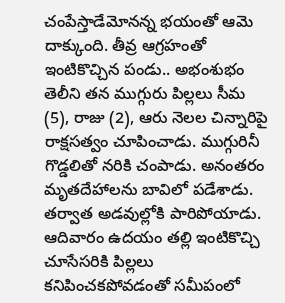చంపేస్తాడేమోనన్న భయంతో ఆమె దాక్కుంది. తీవ్ర ఆగ్రహంతో ఇంటికొచ్చిన పండు.. అభంశుభం తెలీని తన ముగ్గురు పిల్లలు సీమ (5), రాజు (2), ఆరు నెలల చిన్నారిపై రాక్షసత్వం చూపించాడు. ముగ్గురినీ గొడ్డలితో నరికి చంపాడు. అనంతరం మృతదేహాలను బావిలో పడేశాడు. తర్వాత అడవుల్లోకి పారిపోయాడు. ఆదివారం ఉదయం తల్లి ఇంటికొచ్చి చూసేసరికి పిల్లలు కనిపించకపోవడంతో సమీపంలో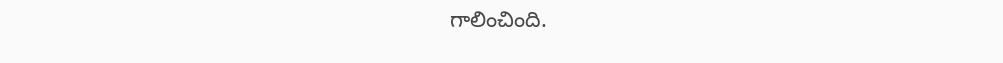గాలించింది.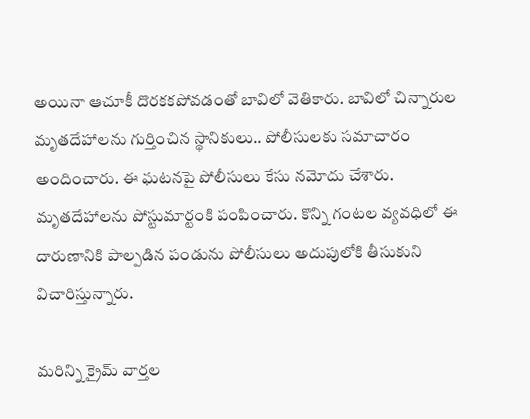అయినా ఆచూకీ దొరకకపోవడంతో బావిలో వెతికారు. బావిలో చిన్నారుల మృతదేహాలను గుర్తించిన స్థానికులు.. పోలీసులకు సమాచారం అందించారు. ఈ ఘటనపై పోలీసులు కేసు నమోదు చేశారు. మృతదేహాలను పోస్టుమార్టంకి పంపించారు. కొన్ని గంటల వ్యవధిలో ఈ దారుణానికి పాల్పడిన పండును పోలీసులు అదుపులోకి తీసుకుని విచారిస్తున్నారు.

మరిన్ని క్రైమ్ వార్తల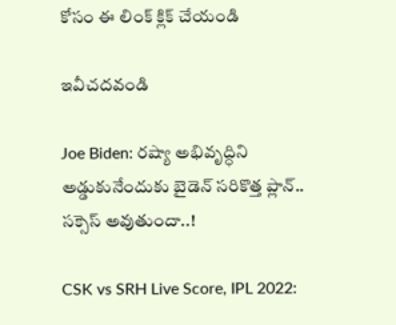కోసం ఈ లింక్ క్లిక్ చేయండి

ఇవీచదవండి

Joe Biden: రష్యా అభివృద్ధిని అడ్డుకునేందుకు బైడెన్ సరికొత్త ప్లాన్.. సక్సెస్ అవుతుందా..!

CSK vs SRH Live Score, IPL 2022: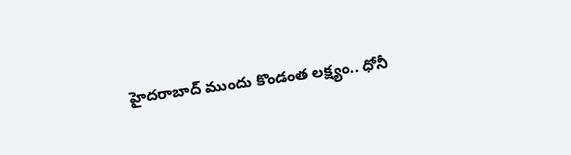హైదరాబాద్ ముందు కొండంత లక్ష్యం.. ధోనీ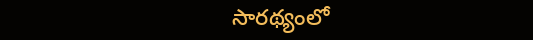సారథ్యంలో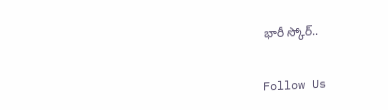భారీ స్కోర్..

Follow Us